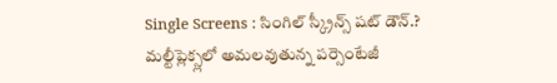Single Screens : సింగిల్ స్క్రీన్స్ షట్ డౌన్.?
మల్టీప్లెక్స్లలో అమలవుతున్న పర్సెంటేజీ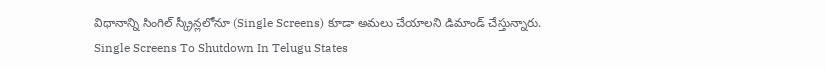విధానాన్ని సింగిల్ స్క్రీన్లలోనూ (Single Screens) కూడా అమలు చేయాలని డిమాండ్ చేస్తున్నారు.
Single Screens To Shutdown In Telugu States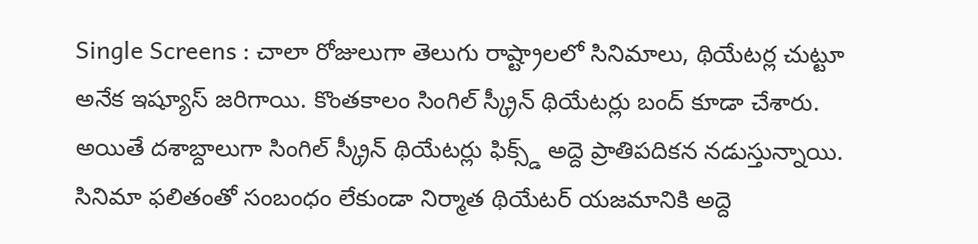Single Screens : చాలా రోజులుగా తెలుగు రాష్ట్రాలలో సినిమాలు, థియేటర్ల చుట్టూ అనేక ఇష్యూస్ జరిగాయి. కొంతకాలం సింగిల్ స్క్రీన్ థియేటర్లు బంద్ కూడా చేశారు. అయితే దశాబ్దాలుగా సింగిల్ స్క్రీన్ థియేటర్లు ఫిక్స్డ్ అద్దె ప్రాతిపదికన నడుస్తున్నాయి. సినిమా ఫలితంతో సంబంధం లేకుండా నిర్మాత థియేటర్ యజమానికి అద్దె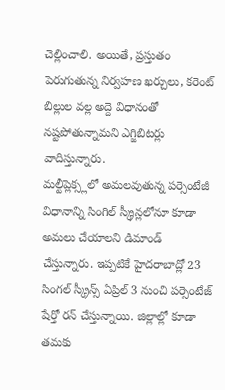చెల్లించాలి. అయితే, ప్రస్తుతం పెరుగుతున్న నిర్వహణ ఖర్చులు, కరెంట్ బిల్లుల వల్ల అద్దె విధానంతో నష్టపోతున్నామని ఎగ్జిబిటర్లు వాదిస్తున్నారు.
మల్టీప్లెక్స్లలో అమలవుతున్న పర్సెంటేజీ విధానాన్ని సింగిల్ స్క్రీన్లలోనూ కూడా అమలు చేయాలని డిమాండ్ చేస్తున్నారు. ఇప్పటికే హైదరాబాద్లో 23 సింగల్ స్క్రీన్స్ ఏప్రిల్ 3 నుంచి పర్సెంటేజ్ షేర్తో రన్ చేస్తున్నాయి. జిల్లాల్లో కూడా తమకు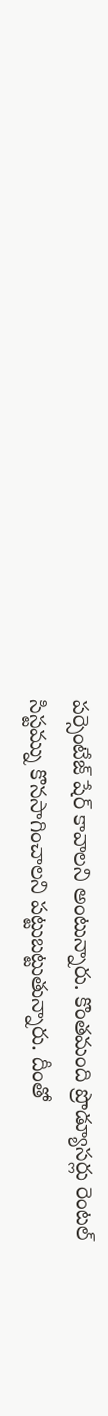పర్సెంటేజ్ షేర్ కావాలని అంటున్నారు. కొంతమంది ప్రొడ్యూసర్లు రెంటల్ సిస్టమ్ను కొనసాగించాలని పట్టుబట్టుతున్నారు. దీంతో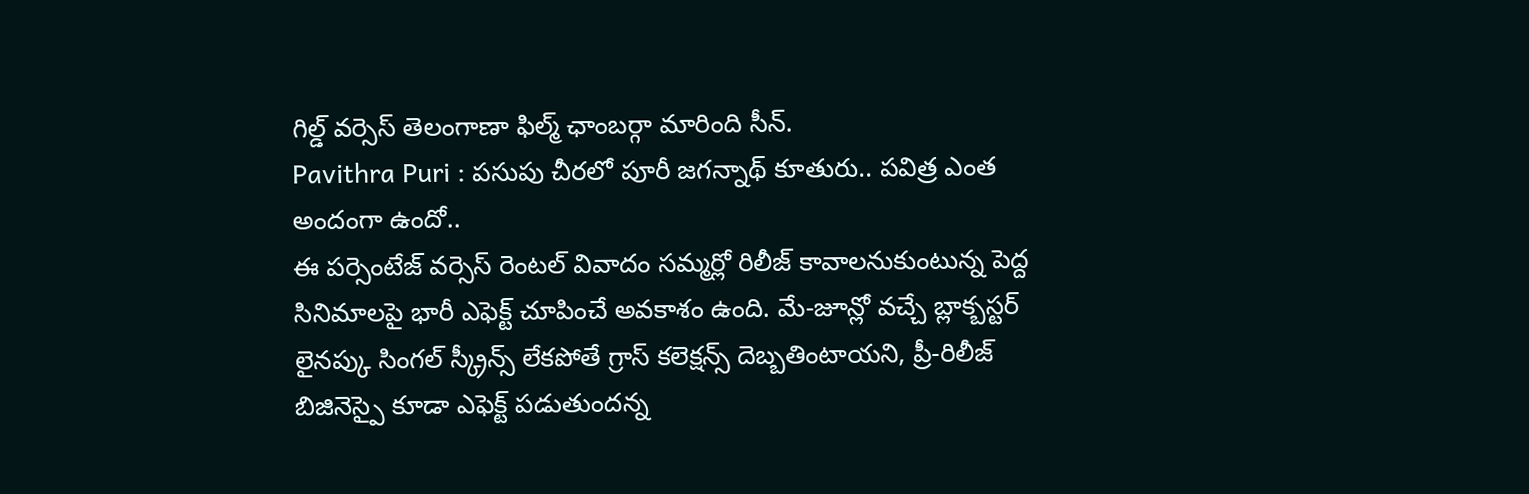గిల్డ్ వర్సెస్ తెలంగాణా ఫిల్మ్ ఛాంబర్గా మారింది సీన్.
Pavithra Puri : పసుపు చీరలో పూరీ జగన్నాథ్ కూతురు.. పవిత్ర ఎంత అందంగా ఉందో..
ఈ పర్సెంటేజ్ వర్సెస్ రెంటల్ వివాదం సమ్మర్లో రిలీజ్ కావాలనుకుంటున్న పెద్ద సినిమాలపై భారీ ఎఫెక్ట్ చూపించే అవకాశం ఉంది. మే-జూన్లో వచ్చే బ్లాక్బస్టర్ లైనప్కు సింగల్ స్క్రీన్స్ లేకపోతే గ్రాస్ కలెక్షన్స్ దెబ్బతింటాయని, ప్రీ-రిలీజ్ బిజినెస్పై కూడా ఎఫెక్ట్ పడుతుందన్న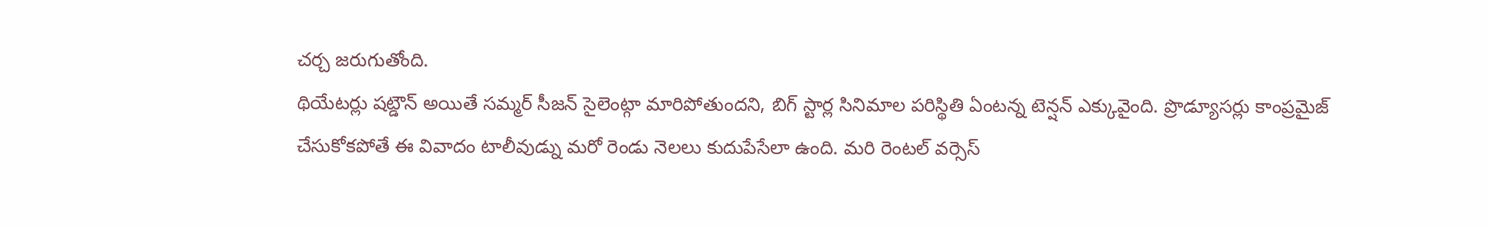చర్చ జరుగుతోంది.
థియేటర్లు షట్డౌన్ అయితే సమ్మర్ సీజన్ సైలెంట్గా మారిపోతుందని, బిగ్ స్టార్ల సినిమాల పరిస్థితి ఏంటన్న టెన్షన్ ఎక్కువైంది. ప్రొడ్యూసర్లు కాంప్రమైజ్ చేసుకోకపోతే ఈ వివాదం టాలీవుడ్ను మరో రెండు నెలలు కుదుపేసేలా ఉంది. మరి రెంటల్ వర్సెస్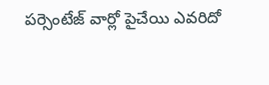పర్సెంటేజ్ వార్లో పైచేయి ఎవరిదో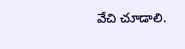వేచి చూడాలి.